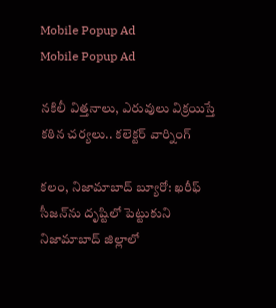Mobile Popup Ad
Mobile Popup Ad

నకిలీ విత్తనాలు, ఎరువులు విక్రయిస్తే కఠిన చర్యలు.. కలెక్టర్ వార్నింగ్

కలం, నిజామాబాద్ బ్యూరో: ఖరీఫ్ సీజన్‌ను దృష్టిలో పెట్టుకుని నిజామాబాద్ జిల్లాలో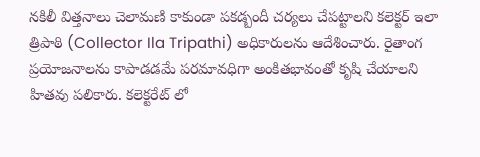నకిలీ విత్తనాలు చెలామణి కాకుండా పకడ్బందీ చర్యలు చేపట్టాలని కలెక్టర్ ఇలా త్రిపాఠి (Collector Ila Tripathi) అధికారులను ఆదేశించారు. రైతాంగ ప్రయోజనాలను కాపాడడమే పరమావధిగా అంకితభావంతో కృషి చేయాలని హితవు పలికారు. కలెక్టరేట్ లో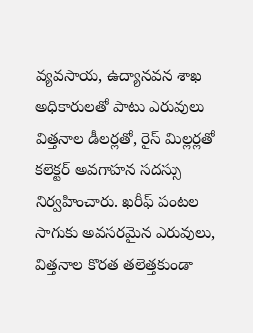వ్యవసాయ, ఉద్యానవన శాఖ అధికారులతో పాటు ఎరువులు విత్తనాల డీలర్లతో, రైస్ మిల్లర్లతో కలెక్టర్ అవగాహన సదస్సు నిర్వహించారు. ఖరీఫ్ పంటల సాగుకు అవసరమైన ఎరువులు, విత్తనాల కొరత తలెత్తకుండా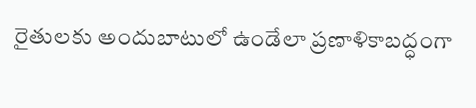రైతులకు అందుబాటులో ఉండేలా ప్రణాళికాబద్ధంగా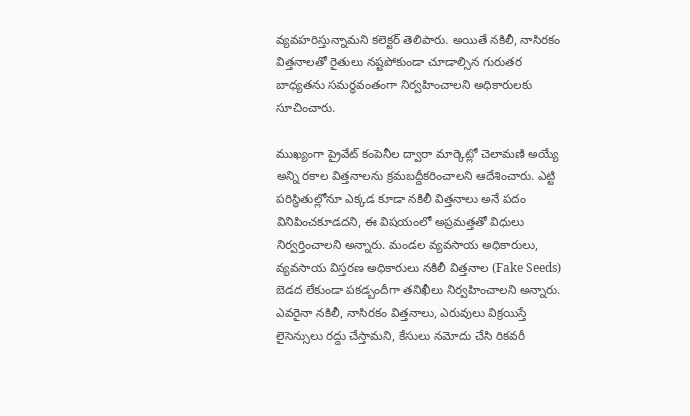వ్యవహరిస్తున్నామని కలెక్టర్ తెలిపారు. అయితే నకిలీ, నాసిరకం విత్తనాలతో రైతులు నష్టపోకుండా చూడాల్సిన గురుతర బాధ్యతను సమర్ధవంతంగా నిర్వహించాలని అధికారులకు సూచించారు.

ముఖ్యంగా ప్రైవేట్ కంపెనీల ద్వారా మార్కెట్లో చెలామణి అయ్యే అన్ని రకాల విత్తనాలను క్రమబద్దీకరించాలని ఆదేశించారు. ఎట్టి పరిస్థితుల్లోనూ ఎక్కడ కూడా నకిలీ విత్తనాలు అనే పదం వినిపించకూడదని, ఈ విషయంలో అప్రమత్తతో విధులు నిర్వర్తించాలని అన్నారు. మండల వ్యవసాయ అధికారులు, వ్యవసాయ విస్తరణ అధికారులు నకిలీ విత్తనాల (Fake Seeds) బెడద లేకుండా పకడ్బందీగా తనిఖీలు నిర్వహించాలని అన్నారు. ఎవరైనా నకిలీ, నాసిరకం విత్తనాలు, ఎరువులు విక్రయిస్తే లైసెన్సులు రద్దు చేస్తామని, కేసులు నమోదు చేసి రికవరీ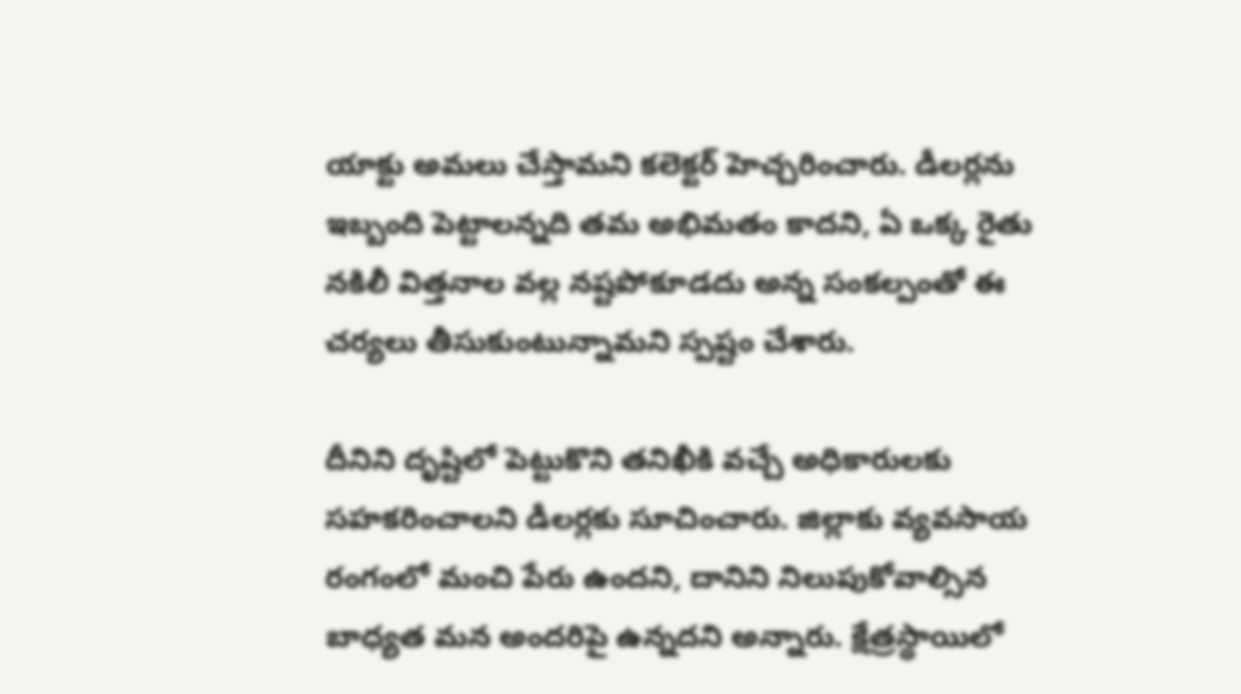యాక్టు అమలు చేస్తామని కలెక్టర్ హెచ్చరించారు. డీలర్లను ఇబ్బంది పెట్టాలన్నది తమ అభిమతం కాదని, ఏ ఒక్క రైతు నకిలీ విత్తనాల వల్ల నష్టపోకూడదు అన్న సంకల్పంతో ఈ చర్యలు తీసుకుంటున్నామని స్పష్టం చేశారు.

దీనిని దృష్టిలో పెట్టుకొని తనిఖీకి వచ్చే అధికారులకు సహకరించాలని డీలర్లకు సూచించారు. జిల్లాకు వ్యవసాయ రంగంలో మంచి పేరు ఉందని, దానిని నిలుపుకోవాల్సిన బాధ్యత మన అందరిపై ఉన్నదని అన్నారు. క్షేత్రస్థాయిలో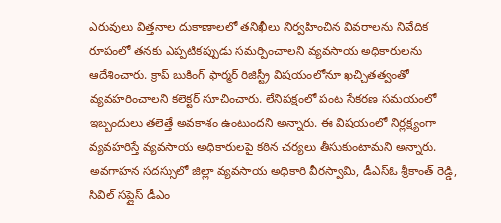ఎరువులు విత్తనాల దుకాణాలలో తనిఖీలు నిర్వహించిన వివరాలను నివేదిక రూపంలో తనకు ఎప్పటికప్పుడు సమర్పించాలని వ్యవసాయ అధికారులను ఆదేశించారు. క్రాప్ బుకింగ్ ఫార్మర్ రిజిస్ట్రీ విషయంలోనూ ఖచ్చితత్వంతో వ్యవహరించాలని కలెక్టర్ సూచించారు. లేనిపక్షంలో పంట సేకరణ సమయంలో ఇబ్బందులు తలెత్తే అవకాశం ఉంటుందని అన్నారు. ఈ విషయంలో నిర్లక్ష్యంగా వ్యవహరిస్తే వ్యవసాయ అధికారులపై కఠిన చర్యలు తీసుకుంటామని అన్నారు. అవగాహన సదస్సులో జిల్లా వ్యవసాయ అధికారి వీరస్వామి, డీఎస్ఓ శ్రీకాంత్ రెడ్డి, సివిల్ సప్లైస్ డీఎం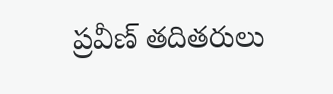ప్రవీణ్ తదితరులు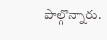పాల్గొన్నారు.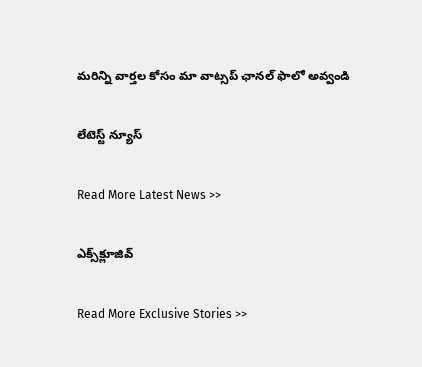మ‌రిన్ని వార్త‌ల కోసం మా వాట్స‌ప్ ఛాన‌ల్ ఫాలో అవ్వండి

లేటెస్ట్ న్యూస్‌

Read More Latest News >>

ఎక్స్‌క్లూజివ్‌

Read More Exclusive Stories >>